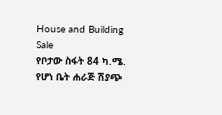House and Building Sale
የቦታው ስፋት 84 ካ.ሜ. የሆነ ቤት ሐራጅ ሽያጭ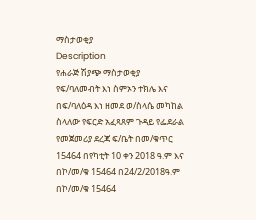ማስታወቂያ
Description
የሐራጅ ሽያጭ ማስታወቂያ
የፍ/ባለመብት እነ ስምኦን ተክሌ እና በፍ/ባለዕዳ እነ ዘመደ ወ/ስላሴ መካከል ስላለው የፍርድ አፈጻጸም ጉዳይ የፌደራል የመጀመሪያ ደረጃ ፍ/ቤት በመ/ቁጥር 15464 በየካቲት 10 ቀን 2018 ዓ.ም እና በኮ/መ/ቁ 15464 በ24/2/2018ዓ.ም በኮ/መ/ቁ 15464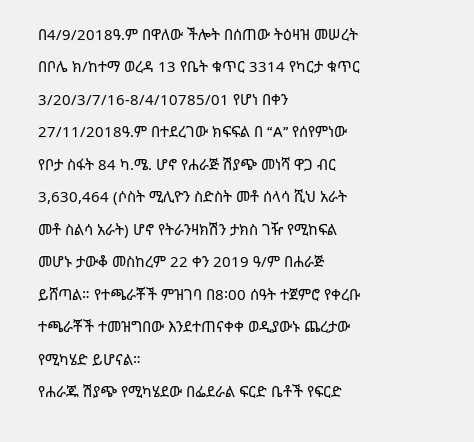በ4/9/2018ዓ.ም በዋለው ችሎት በሰጠው ትዕዛዝ መሠረት በቦሌ ክ/ከተማ ወረዳ 13 የቤት ቁጥር 3314 የካርታ ቁጥር 3/20/3/7/16-8/4/10785/01 የሆነ በቀን 27/11/2018ዓ.ም በተደረገው ክፍፍል በ “A” የሰየምነው የቦታ ስፋት 84 ካ.ሜ. ሆኖ የሐራጅ ሽያጭ መነሻ ዋጋ ብር 3,630,464 (ሶስት ሚሊዮን ስድስት መቶ ሰላሳ ሺህ አራት መቶ ስልሳ አራት) ሆኖ የትራንዛክሽን ታክስ ገዥ የሚከፍል መሆኑ ታውቆ መስከረም 22 ቀን 2019 ዓ/ም በሐራጅ ይሸጣል። የተጫራቾች ምዝገባ በ8፡00 ሰዓት ተጀምሮ የቀረቡ ተጫራቾች ተመዝግበው እንደተጠናቀቀ ወዲያውኑ ጨረታው የሚካሄድ ይሆናል።
የሐራጁ ሽያጭ የሚካሄደው በፌደራል ፍርድ ቤቶች የፍርድ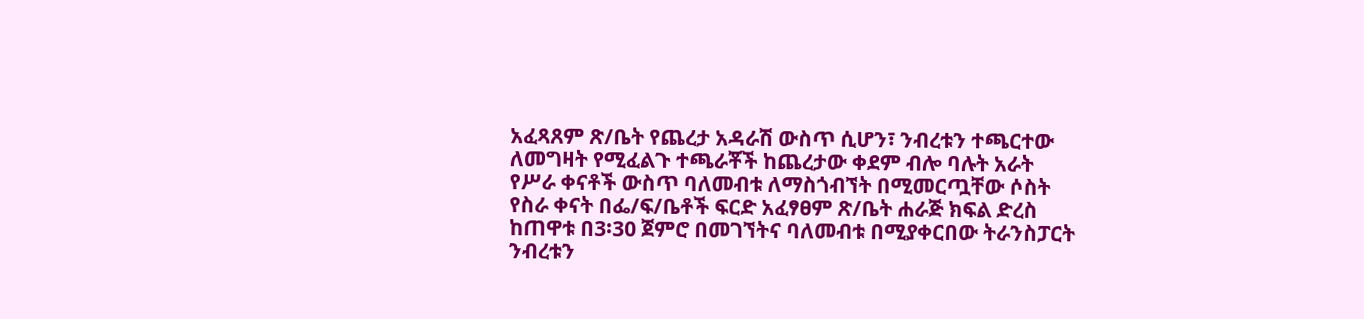አፈጻጸም ጽ/ቤት የጨረታ አዳራሽ ውስጥ ሲሆን፣ ንብረቱን ተጫርተው ለመግዛት የሚፈልጉ ተጫራቾች ከጨረታው ቀደም ብሎ ባሉት አራት የሥራ ቀናቶች ውስጥ ባለመብቱ ለማስጎብኘት በሚመርጧቸው ሶስት የስራ ቀናት በፌ/ፍ/ቤቶች ፍርድ አፈፃፀም ጽ/ቤት ሐራጅ ክፍል ድረስ ከጠዋቱ በ3፡30 ጀምሮ በመገኘትና ባለመብቱ በሚያቀርበው ትራንስፓርት ንብረቱን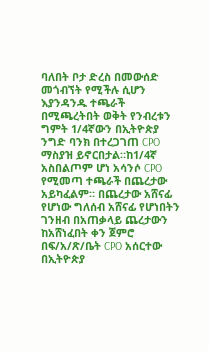ባለበት ቦታ ድረስ በመውሰድ መጎብኘት የሚችሉ ሲሆን እያንዳንዱ ተጫራች በሚጫረትበት ወቅት የንብረቱን ግምት 1/4ኛውን በኢትዮጵያ ንግድ ባንክ በተረጋገጠ CPO ማስያዝ ይኖርበታል።ከ1/4ኛ አስበልጦም ሆነ አሳንሶ CPO የሚመጣ ተጫራች በጨረታው አይካፈልም። በጨረታው አሸናፊ የሆነው ግለሰብ አሸናፊ የሆነበትን ገንዘብ በአጠቃላይ ጨረታውን ከአሸነፈበት ቀን ጀምሮ በፍ/አ/ጽ/ቤት CPO አሰርተው በኢትዮጵያ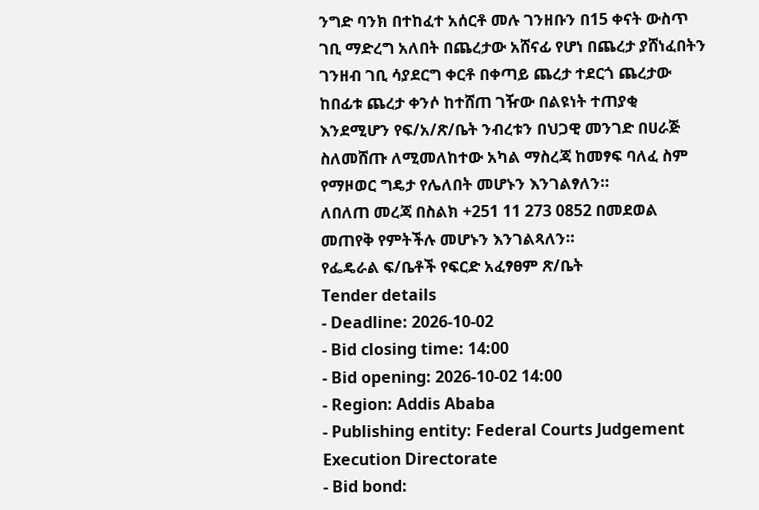ንግድ ባንክ በተከፈተ አሰርቶ መሉ ገንዘቡን በ15 ቀናት ውስጥ ገቢ ማድረግ አለበት በጨረታው አሸናፊ የሆነ በጨረታ ያሸነፈበትን ገንዘብ ገቢ ሳያደርግ ቀርቶ በቀጣይ ጨረታ ተደርጎ ጨረታው ከበፊቱ ጨረታ ቀንሶ ከተሸጠ ገዥው በልዩነት ተጠያቂ እንደሚሆን የፍ/አ/ጽ/ቤት ንብረቱን በህጋዊ መንገድ በሀራጅ ስለመሸጡ ለሚመለከተው አካል ማስረጃ ከመፃፍ ባለፈ ስም የማዞወር ግዴታ የሌለበት መሆኑን እንገልፃለን።
ለበለጠ መረጃ በስልክ +251 11 273 0852 በመደወል መጠየቅ የምትችሉ መሆኑን እንገልጻለን።
የፌዴራል ፍ/ቤቶች የፍርድ አፈፃፀም ጽ/ቤት
Tender details
- Deadline: 2026-10-02
- Bid closing time: 14:00
- Bid opening: 2026-10-02 14:00
- Region: Addis Ababa
- Publishing entity: Federal Courts Judgement Execution Directorate
- Bid bond: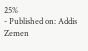25%
- Published on: Addis Zemen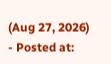(Aug 27, 2026)
- Posted at: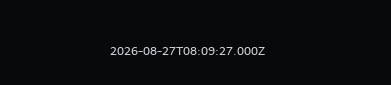2026-08-27T08:09:27.000Z